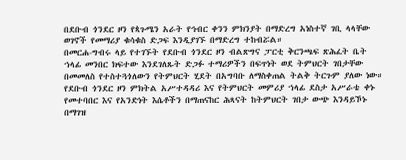በደቡብ ጎንደር ዞን የጳጉሜን አራት የኅብር ቀንን ምክንያት በማድረግ አነስተኛ ገቢ ላላቸው ወገኖች የመማሪያ ቁሳቁስ ድጋፍ እንዲያገኙ በማድረግ ተከብሯል።
በመርሐ-ግብሩ ላይ የተገኙት የደቡብ ጎንደር ዞን ብልጽግና ፓርቲ ቅርንጫፍ ጽሕፈት ቤት ኀላፊ መንበር ክፍተው እንደገለጹት ድጋፉ ተማሪዎችን በፍጥነት ወደ ትምህርት ገበታቸው በመመለስ የተስተጓጎለውን የትምህርት ሂደት በአግባቡ ለማስቀጠል ትልቅ ትርጉም ያለው ነው።
የደቡብ ጎንደር ዞን ምክትል አሥተዳዳሪ እና የትምህርት መምሪያ ኀላፊ ደስታ አሥራቴ ቀኑ የመተባበር እና የአንድነት እሴቶችን በማጠናከር ሕጻናት ከትምህርት ገበታ ውጭ እንዳይኾኑ በማገዝ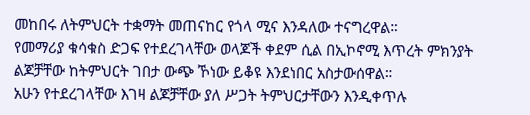መከበሩ ለትምህርት ተቋማት መጠናከር የጎላ ሚና እንዳለው ተናግረዋል።
የመማሪያ ቁሳቁስ ድጋፍ የተደረገላቸው ወላጆች ቀደም ሲል በኢኮኖሚ እጥረት ምክንያት ልጆቻቸው ከትምህርት ገበታ ውጭ ኾነው ይቆዩ እንደነበር አስታውሰዋል።
አሁን የተደረገላቸው እገዛ ልጆቻቸው ያለ ሥጋት ትምህርታቸውን እንዲቀጥሉ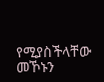የሚያስችላቸው መኾኑን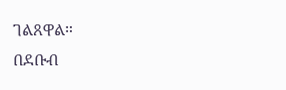ገልጸዋል።
በደቡብ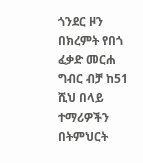ጎንደር ዞን በክረምት የበጎ ፈቃድ መርሐ ግብር ብቻ ከ51 ሺህ በላይ ተማሪዎችን በትምህርት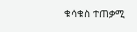ቁሳቁስ ተጠቃሚ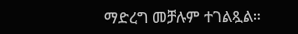ማድረግ መቻሉም ተገልጿል።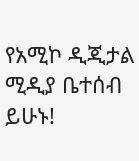የአሚኮ ዲጂታል ሚዲያ ቤተሰብ ይሁኑ!